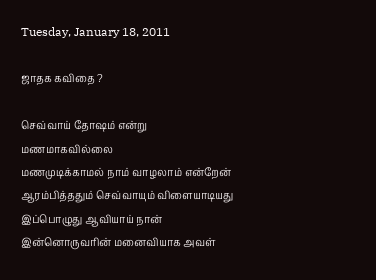Tuesday, January 18, 2011

ஜாதக கவிதை ?

செவ்வாய் தோஷம் என்று மணமாகவில்லை
மணமுடிக்காமல் நாம் வாழலாம் என்றேன்
ஆரம்பித்ததும் செவ்வாயும் விளையாடியது
இப்பொழுது ஆவியாய் நான்
இன்னொருவரின் மனைவியாக அவள்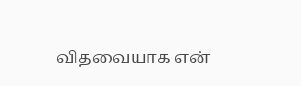விதவையாக என்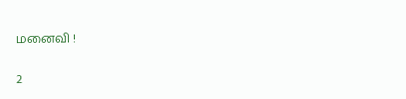மனைவி !

2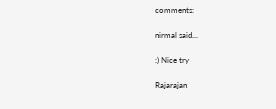comments:

nirmal said...

:) Nice try

Rajarajan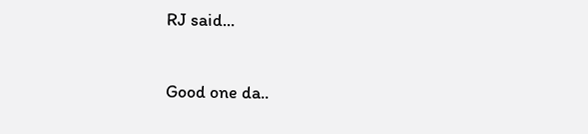RJ said...

Good one da..